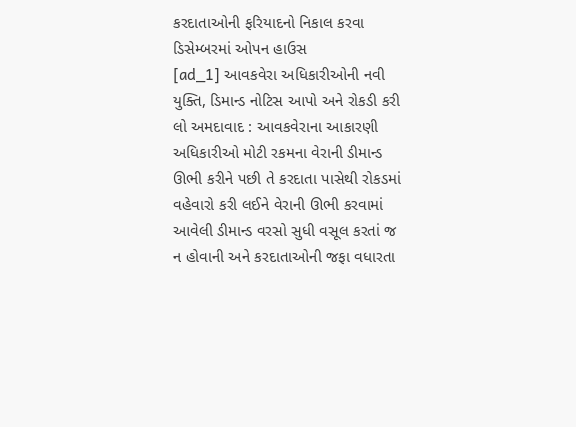કરદાતાઓની ફરિયાદનો નિકાલ કરવા ડિસેમ્બરમાં ઓપન હાઉસ
[ad_1] આવકવેરા અધિકારીઓની નવી યુક્તિ, ડિમાન્ડ નોટિસ આપો અને રોકડી કરી લો અમદાવાદ : આવકવેરાના આકારણી અધિકારીઓ મોટી રકમના વેરાની ડીમાન્ડ ઊભી કરીને પછી તે કરદાતા પાસેથી રોકડમાં વહેવારો કરી લઈને વેરાની ઊભી કરવામાં આવેલી ડીમાન્ડ વરસો સુધી વસૂલ કરતાં જ ન હોવાની અને કરદાતાઓની જફા વધારતા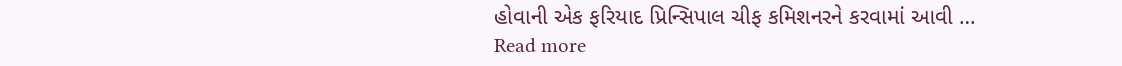હોવાની એક ફરિયાદ પ્રિન્સિપાલ ચીફ કમિશનરને કરવામાં આવી … Read more